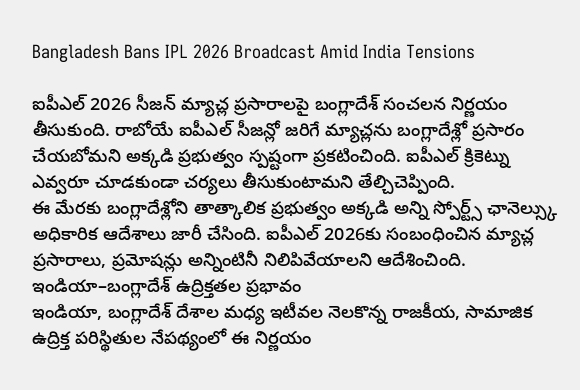Bangladesh Bans IPL 2026 Broadcast Amid India Tensions

ఐపీఎల్ 2026 సీజన్ మ్యాచ్ల ప్రసారాలపై బంగ్లాదేశ్ సంచలన నిర్ణయం తీసుకుంది. రాబోయే ఐపీఎల్ సీజన్లో జరిగే మ్యాచ్లను బంగ్లాదేశ్లో ప్రసారం చేయబోమని అక్కడి ప్రభుత్వం స్పష్టంగా ప్రకటించింది. ఐపీఎల్ క్రికెట్ను ఎవ్వరూ చూడకుండా చర్యలు తీసుకుంటామని తేల్చిచెప్పింది.
ఈ మేరకు బంగ్లాదేశ్లోని తాత్కాలిక ప్రభుత్వం అక్కడి అన్ని స్పోర్ట్స్ ఛానెల్స్కు అధికారిక ఆదేశాలు జారీ చేసింది. ఐపీఎల్ 2026కు సంబంధించిన మ్యాచ్ల ప్రసారాలు, ప్రమోషన్లు అన్నింటినీ నిలిపివేయాలని ఆదేశించింది.
ఇండియా–బంగ్లాదేశ్ ఉద్రిక్తతల ప్రభావం
ఇండియా, బంగ్లాదేశ్ దేశాల మధ్య ఇటీవల నెలకొన్న రాజకీయ, సామాజిక ఉద్రిక్త పరిస్థితుల నేపథ్యంలో ఈ నిర్ణయం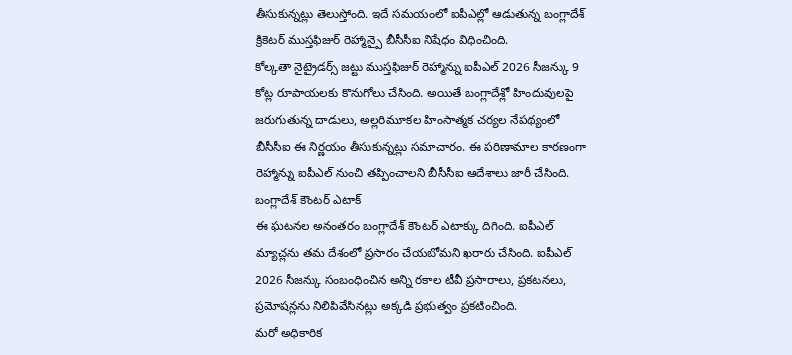తీసుకున్నట్లు తెలుస్తోంది. ఇదే సమయంలో ఐపీఎల్లో ఆడుతున్న బంగ్లాదేశ్ క్రికెటర్ ముస్తఫిజుర్ రెహ్మాన్పై బీసీసీఐ నిషేధం విధించింది.
కోల్కతా నైట్రైడర్స్ జట్టు ముస్తఫిజుర్ రెహ్మాన్ను ఐపీఎల్ 2026 సీజన్కు 9 కోట్ల రూపాయలకు కొనుగోలు చేసింది. అయితే బంగ్లాదేశ్లో హిందువులపై జరుగుతున్న దాడులు, అల్లరిమూకల హింసాత్మక చర్యల నేపథ్యంలో బీసీసీఐ ఈ నిర్ణయం తీసుకున్నట్లు సమాచారం. ఈ పరిణామాల కారణంగా రెహ్మాన్ను ఐపీఎల్ నుంచి తప్పించాలని బీసీసీఐ ఆదేశాలు జారీ చేసింది.
బంగ్లాదేశ్ కౌంటర్ ఎటాక్
ఈ ఘటనల అనంతరం బంగ్లాదేశ్ కౌంటర్ ఎటాక్కు దిగింది. ఐపీఎల్ మ్యాచ్లను తమ దేశంలో ప్రసారం చేయబోమని ఖరారు చేసింది. ఐపీఎల్ 2026 సీజన్కు సంబంధించిన అన్ని రకాల టీవీ ప్రసారాలు, ప్రకటనలు, ప్రమోషన్లను నిలిపివేసినట్లు అక్కడి ప్రభుత్వం ప్రకటించింది.
మరో అధికారిక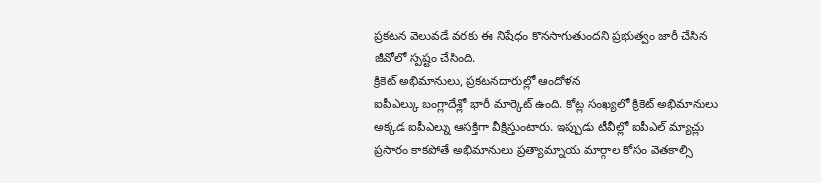ప్రకటన వెలువడే వరకు ఈ నిషేధం కొనసాగుతుందని ప్రభుత్వం జారీ చేసిన జీవోలో స్పష్టం చేసింది.
క్రికెట్ అభిమానులు, ప్రకటనదారుల్లో ఆందోళన
ఐపీఎల్కు బంగ్లాదేశ్లో భారీ మార్కెట్ ఉంది. కోట్ల సంఖ్యలో క్రికెట్ అభిమానులు అక్కడ ఐపీఎల్ను ఆసక్తిగా వీక్షిస్తుంటారు. ఇప్పుడు టీవీల్లో ఐపీఎల్ మ్యాచ్లు ప్రసారం కాకపోతే అభిమానులు ప్రత్యామ్నాయ మార్గాల కోసం వెతకాల్సి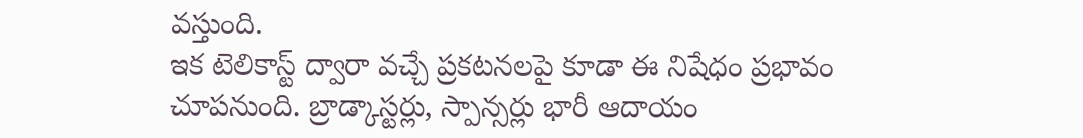వస్తుంది.
ఇక టెలికాస్ట్ ద్వారా వచ్చే ప్రకటనలపై కూడా ఈ నిషేధం ప్రభావం చూపనుంది. బ్రాడ్కాస్టర్లు, స్పాన్సర్లు భారీ ఆదాయం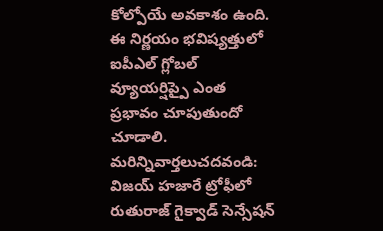కోల్పోయే అవకాశం ఉంది. ఈ నిర్ణయం భవిష్యత్తులో ఐపీఎల్ గ్లోబల్ వ్యూయర్షిప్పై ఎంత ప్రభావం చూపుతుందో చూడాలి.
మరిన్నివార్తలుచదవండి: విజయ్ హజారే ట్రోఫీలో రుతురాజ్ గైక్వాడ్ సెన్సేషన్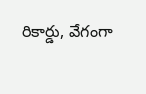రికార్డు, వేగంగా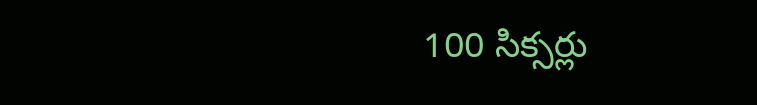100 సిక్సర్లు